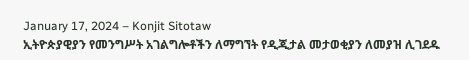January 17, 2024 – Konjit Sitotaw
ኢትዮጵያዊያን የመንግሥት አገልግሎቶችን ለማግኘት የዲጂታል መታወቂያን ለመያዝ ሊገደዱ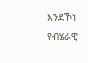እንደኾነ የብሄራዊ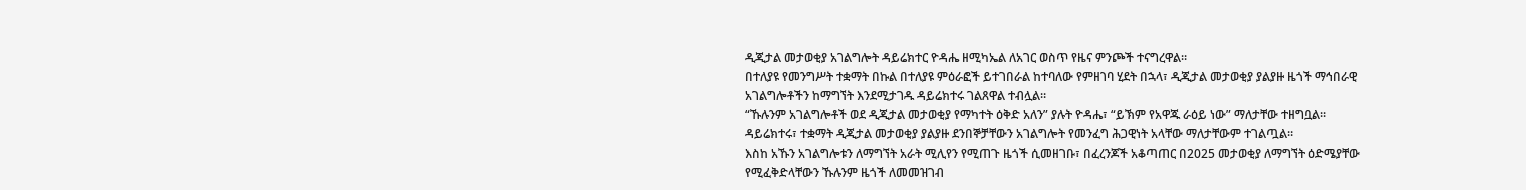ዲጂታል መታወቂያ አገልግሎት ዳይሬክተር ዮዳሔ ዘሚካኤል ለአገር ወስጥ የዜና ምንጮች ተናግረዋል።
በተለያዩ የመንግሥት ተቋማት በኩል በተለያዩ ምዕራፎች ይተገበራል ከተባለው የምዘገባ ሂደት በኋላ፣ ዲጂታል መታወቂያ ያልያዙ ዜጎች ማኅበራዊ አገልግሎቶችን ከማግኘት እንደሚታገዱ ዳይሬክተሩ ገልጸዋል ተብሏል።
“ኹሉንም አገልግሎቶች ወደ ዲጂታል መታወቂያ የማካተት ዕቅድ አለን” ያሉት ዮዳሔ፣ “ይኽም የአዋጁ ራዕይ ነው” ማለታቸው ተዘግቧል።
ዳይሬክተሩ፣ ተቋማት ዲጂታል መታወቂያ ያልያዙ ደንበኞቻቸውን አገልግሎት የመንፈግ ሕጋዊነት አላቸው ማለታቸውም ተገልጧል።
እስከ አኹን አገልግሎቱን ለማግኘት አራት ሚሊየን የሚጠጉ ዜጎች ሲመዘገቡ፣ በፈረንጆች አቆጣጠር በ2025 መታወቂያ ለማግኘት ዕድሜያቸው የሚፈቅድላቸውን ኹሉንም ዜጎች ለመመዝገብ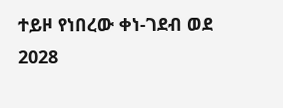ተይዞ የነበረው ቀነ-ገደብ ወደ 2028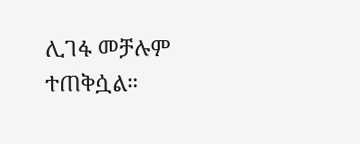ሊገፋ መቻሉም ተጠቅሷል።